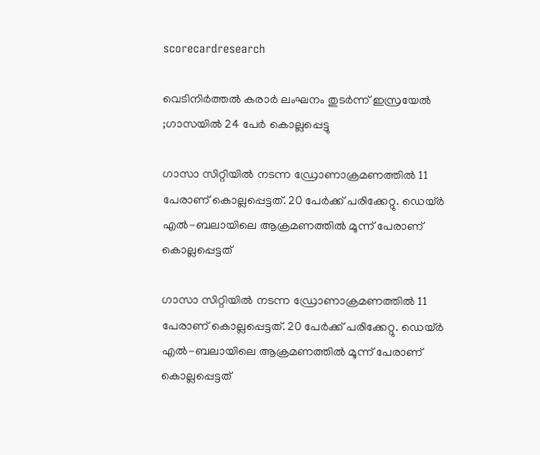scorecardresearch

വെടിനിര്‍ത്തല്‍ കരാര്‍ ലംഘനം തുടര്‍ന്ന് ഇസ്രയേല്‍ ;ഗാസയിൽ 24 പേർ കൊല്ലപ്പെട്ടു

ഗാസാ സിറ്റിയിൽ നടന്ന ഡ്രോണാക്രമണത്തില്‍ 11 പേരാണ് കൊല്ലപ്പെട്ടത്. 20 പേര്‍ക്ക് പരിക്കേറ്റു. ഡെയ്ര്‍ എല്‍-ബലായിലെ ആക്രമണത്തില്‍ മൂന്ന് പേരാണ് കൊല്ലപ്പെട്ടത്

ഗാസാ സിറ്റിയിൽ നടന്ന ഡ്രോണാക്രമണത്തില്‍ 11 പേരാണ് കൊല്ലപ്പെട്ടത്. 20 പേര്‍ക്ക് പരിക്കേറ്റു. ഡെയ്ര്‍ എല്‍-ബലായിലെ ആക്രമണത്തില്‍ മൂന്ന് പേരാണ് കൊല്ലപ്പെട്ടത്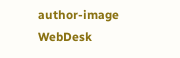author-image
WebDesk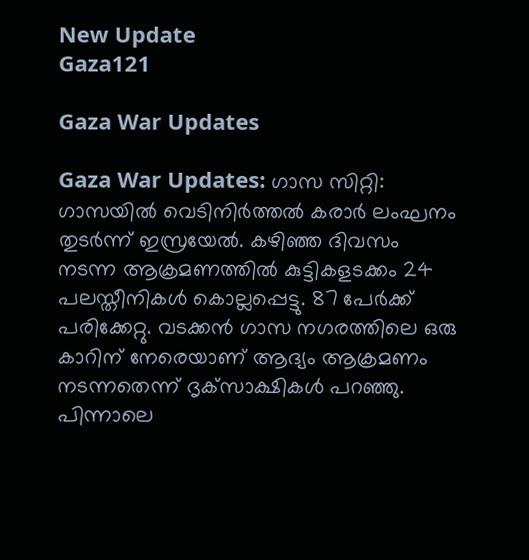New Update
Gaza121

Gaza War Updates

Gaza War Updates: ഗാസ സിറ്റി: ഗാസയില്‍ വെടിനിര്‍ത്തല്‍ കരാര്‍ ലംഘനം തുടര്‍ന്ന് ഇസ്രയേല്‍. കഴിഞ്ഞ ദിവസം നടന്ന ആക്രമണത്തില്‍ കുട്ടികളടക്കം 24 പലസ്തീനികള്‍ കൊല്ലപ്പെട്ടു. 87 പേര്‍ക്ക് പരിക്കേറ്റു. വടക്കന്‍ ഗാസ നഗരത്തിലെ ഒരു കാറിന് നേരെയാണ് ആദ്യം ആക്രമണം നടന്നതെന്ന് ദൃക്‌സാക്ഷികള്‍ പറഞ്ഞു. പിന്നാലെ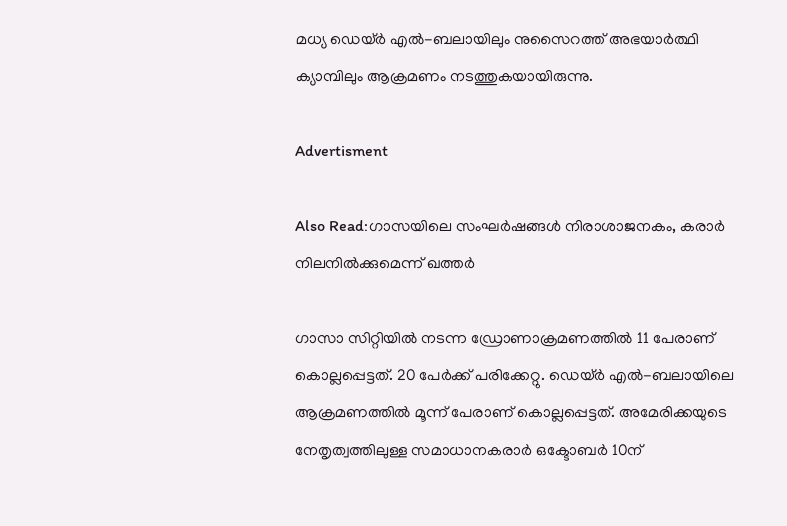മധ്യ ഡെയ്ര്‍ എല്‍-ബലായിലും നുസൈറത്ത് അഭയാര്‍ത്ഥി ക്യാമ്പിലും ആക്രമണം നടത്തുകയായിരുന്നു.

Advertisment

Also Read:ഗാസയിലെ സംഘർഷങ്ങൾ നിരാശാജനകം, കരാർ നിലനിൽക്കുമെന്ന് ഖത്തർ

ഗാസാ സിറ്റിയിൽ നടന്ന ഡ്രോണാക്രമണത്തില്‍ 11 പേരാണ് കൊല്ലപ്പെട്ടത്. 20 പേര്‍ക്ക് പരിക്കേറ്റു. ഡെയ്ര്‍ എല്‍-ബലായിലെ ആക്രമണത്തില്‍ മൂന്ന് പേരാണ് കൊല്ലപ്പെട്ടത്. അമേരിക്കയുടെ നേതൃത്വത്തിലുള്ള സമാധാനകരാര്‍ ഒക്ടോബര്‍ 10ന്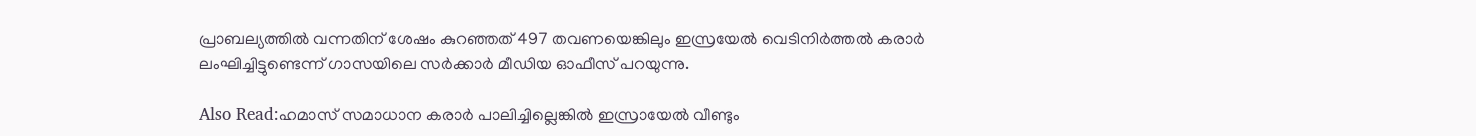പ്രാബല്യത്തില്‍ വന്നതിന് ശേഷം കുറഞ്ഞത് 497 തവണയെങ്കിലും ഇസ്രയേല്‍ വെടിനിര്‍ത്തല്‍ കരാര്‍ ലംഘിച്ചിട്ടുണ്ടെന്ന് ഗാസയിലെ സര്‍ക്കാര്‍ മീഡിയ ഓഫീസ് പറയുന്നു.

Also Read:ഹമാസ് സമാധാന കരാർ പാലിച്ചില്ലെങ്കിൽ ഇസ്രായേൽ വീണ്ടും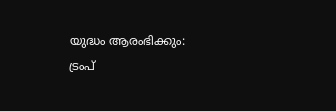യുദ്ധം ആരംഭിക്കും: ട്രംപ്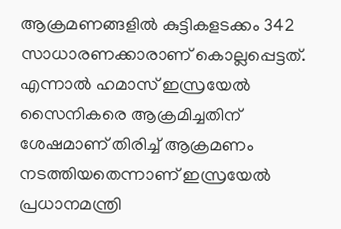ആക്രമണങ്ങളില്‍ കുട്ടികളടക്കം 342 സാധാരണക്കാരാണ് കൊല്ലപ്പെട്ടത്. എന്നാല്‍ ഹമാസ് ഇസ്രയേല്‍ സൈനികരെ ആക്രമിച്ചതിന് ശേഷമാണ് തിരിച്ച് ആക്രമണം നടത്തിയതെന്നാണ് ഇസ്രയേല്‍ പ്രധാനമന്ത്രി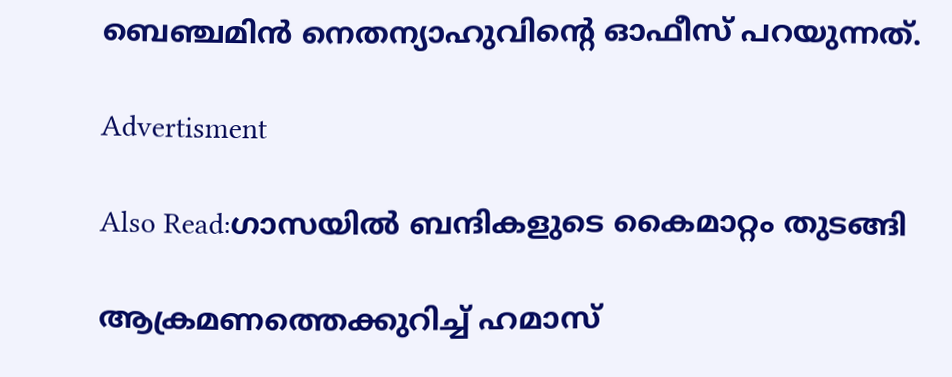ബെഞ്ചമിന്‍ നെതന്യാഹുവിന്റെ ഓഫീസ് പറയുന്നത്.

Advertisment

Also Read:ഗാസയിൽ ബന്ദികളുടെ കൈമാറ്റം തുടങ്ങി

ആക്രമണത്തെക്കുറിച്ച് ഹമാസ്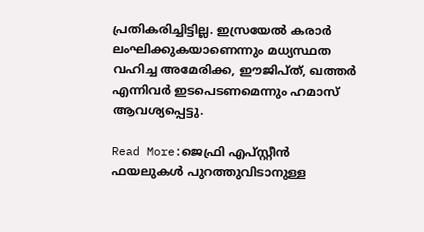പ്രതികരിച്ചിട്ടില്ല. ഇസ്രയേല്‍ കരാര്‍ ലംഘിക്കുകയാണെന്നും മധ്യസ്ഥത വഹിച്ച അമേരിക്ക, ഈജിപ്ത്, ഖത്തര്‍ എന്നിവര്‍ ഇടപെടണമെന്നും ഹമാസ് ആവശ്യപ്പെട്ടു.

Read More:ജെഫ്രി എപ്സ്റ്റീൻ ഫയലുകൾ പുറത്തുവിടാനുള്ള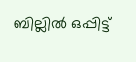ബില്ലിൽ ഒപ്പിട്ട്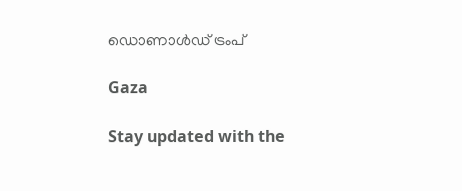ഡൊണാൾഡ് ട്രംപ്

Gaza

Stay updated with the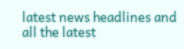latest news headlines and all the latest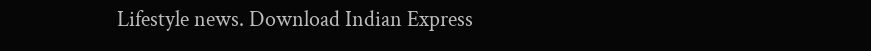Lifestyle news. Download Indian Express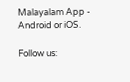Malayalam App - Android or iOS.

Follow us: